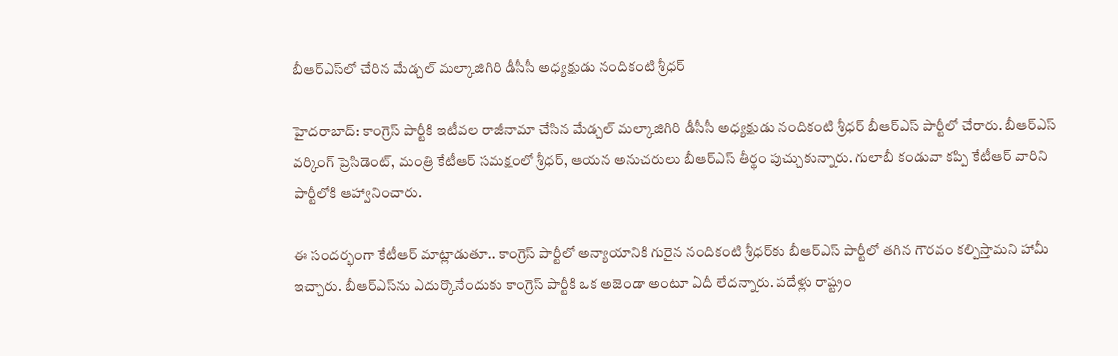బీఆర్ఎస్‌లో చేరిన మేడ్చల్ మల్కాజిగిరి డీసీసీ అధ్యక్షుడు నందికంటి శ్రీధర్

హైదరాబాద్: కాంగ్రెస్ పార్టీకి ఇటీవల రాజీనామా చేసిన మేడ్చల్ మల్కాజిగిరి డీసీసీ అధ్యక్షుడు నందికంటి శ్రీధర్ బీఆర్ఎస్ పార్టీలో చేరారు. బీఆర్ఎస్ వర్కింగ్ ప్రెసిడెంట్, మంత్రి కేటీఆర్ సమక్షంలో శ్రీధర్, ఆయన అనుచరులు బీఆర్ఎస్ తీర్థం పుచ్చుకున్నారు. గులాబీ కండువా కప్పి కేటీఆర్ వారిని పార్టీలోకి ఆహ్వానించారు.

ఈ సందర్భంగా కేటీఆర్ మాట్లాడుతూ.. కాంగ్రెస్ పార్టీలో అన్యాయానికి గురైన నందికంటి శ్రీధర్‌కు బీఆర్ఎస్ పార్టీలో తగిన గౌరవం కల్పిస్తామని హామీ ఇచ్చారు. బీఆర్ఎస్‌ను ఎదుర్కొనేందుకు కాంగ్రెస్ పార్టీకి ఒక అజెండా అంటూ ఏదీ లేదన్నారు. పదేళ్లు రాష్ట్రం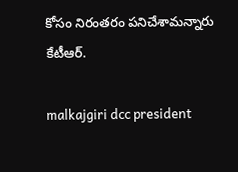కోసం నిరంతరం పనిచేశామన్నారు కేటీఆర్.

malkajgiri dcc president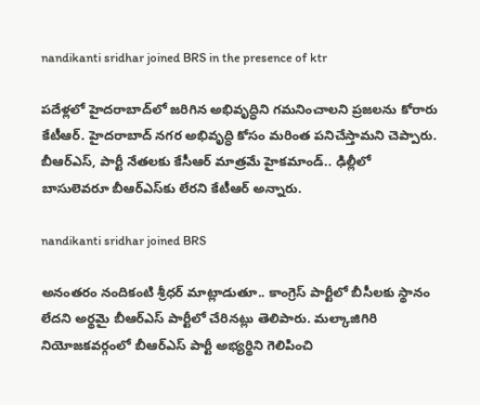nandikanti sridhar joined BRS in the presence of ktr

పదేళ్లలో హైదరాబాద్‌లో జరిగిన అభివృద్ధిని గమనించాలని ప్రజలను కోరారు కేటీఆర్. హైదరాబాద్ నగర అభివృద్ధి కోసం మరింత పనిచేస్తామని చెప్పారు. బీఆర్ఎస్, పార్టీ నేతలకు కేసీఆర్ మాత్రమే హైకమాండ్.. ఢిల్లీలో బాసులెవరూ బీఆర్ఎస్‌కు లేరని కేటీఆర్ అన్నారు.

nandikanti sridhar joined BRS

అనంతరం నందికంటి శ్రీధర్ మాట్లాడుతూ.. కాంగ్రెస్ పార్టీలో బీసీలకు స్థానం లేదని అర్థమై బీఆర్ఎస్ పార్టీలో చేరినట్లు తెలిపారు. మల్కాజిగిరి నియోజకవర్గంలో బీఆర్ఎస్ పార్టీ అభ్యర్థిని గెలిపించి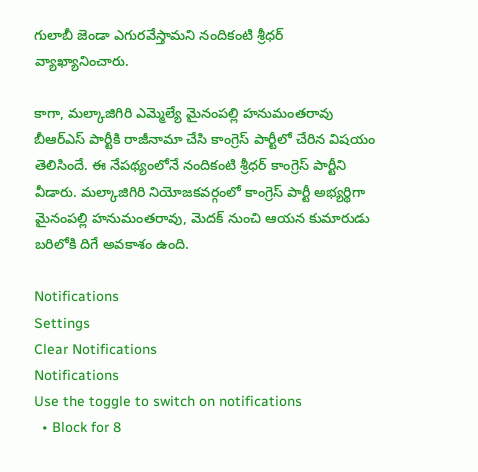గులాబీ జెండా ఎగురవేస్తామని నందికంటి శ్రీధర్ వ్యాఖ్యానించారు.

కాగా, మల్కాజిగిరి ఎమ్మెల్యే మైనంపల్లి హనుమంతరావు బీఆర్ఎస్ పార్టీకి రాజీనామా చేసి కాంగ్రెస్ పార్టీలో చేరిన విషయం తెలిసిందే. ఈ నేపథ్యంలోనే నందికంటి శ్రీధర్ కాంగ్రెస్ పార్టీని వీడారు. మల్కాజిగిరి నియోజకవర్గంలో కాంగ్రెస్ పార్టీ అభ్యర్థిగా మైనంపల్లి హనుమంతరావు, మెదక్ నుంచి ఆయన కుమారుడు బరిలోకి దిగే అవకాశం ఉంది.

Notifications
Settings
Clear Notifications
Notifications
Use the toggle to switch on notifications
  • Block for 8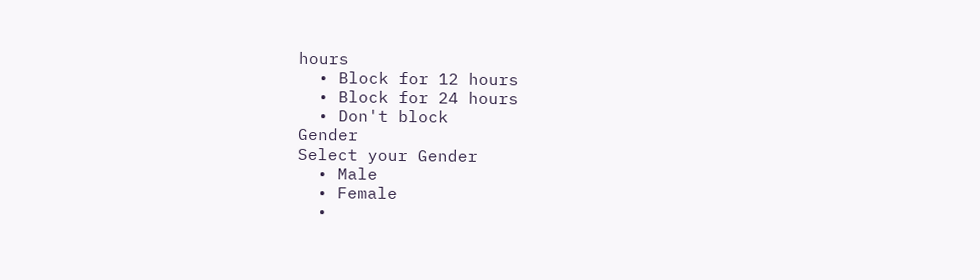hours
  • Block for 12 hours
  • Block for 24 hours
  • Don't block
Gender
Select your Gender
  • Male
  • Female
  •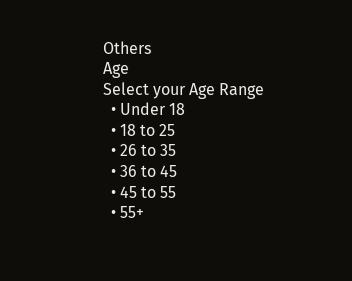Others
Age
Select your Age Range
  • Under 18
  • 18 to 25
  • 26 to 35
  • 36 to 45
  • 45 to 55
  • 55+